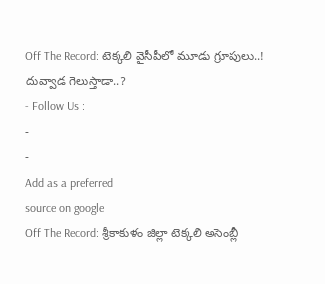Off The Record: టెక్కలి వైసీపీలో మూడు గ్రూపులు..! దువ్వాడ గెలుస్తాడా..?
- Follow Us :
-
-
Add as a preferred
source on google
Off The Record: శ్రీకాకుళం జిల్లా టెక్కలి అసెంబ్లీ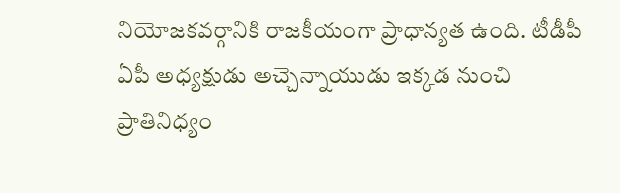నియోజకవర్గానికి రాజకీయంగా ప్రాధాన్యత ఉంది. టీడీపీ ఏపీ అధ్యక్షుడు అచ్చెన్నాయుడు ఇక్కడ నుంచి ప్రాతినిధ్యం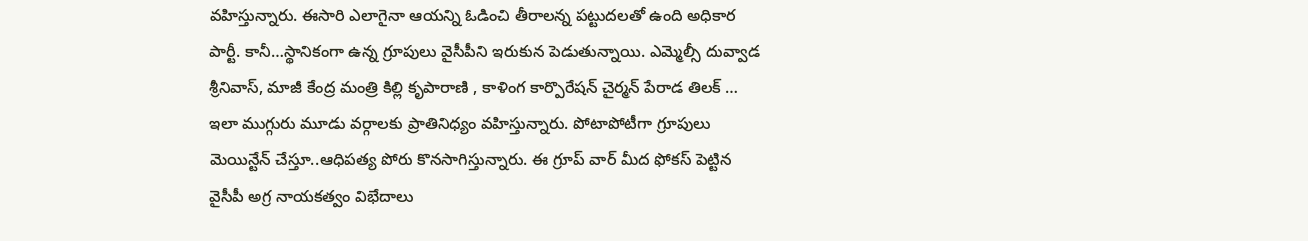వహిస్తున్నారు. ఈసారి ఎలాగైనా ఆయన్ని ఓడించి తీరాలన్న పట్టుదలతో ఉంది అధికార పార్టీ. కానీ…స్థానికంగా ఉన్న గ్రూపులు వైసీపీని ఇరుకున పెడుతున్నాయి. ఎమ్మెల్సీ దువ్వాడ శ్రీనివాస్, మాజీ కేంద్ర మంత్రి కిల్లి కృపారాణి , కాళింగ కార్పొరేషన్ చైర్మన్ పేరాడ తిలక్ … ఇలా ముగ్గురు మూడు వర్గాలకు ప్రాతినిధ్యం వహిస్తున్నారు. పోటాపోటీగా గ్రూపులు మెయిన్టేన్ చేస్తూ..ఆధిపత్య పోరు కొనసాగిస్తున్నారు. ఈ గ్రూప్ వార్ మీద ఫోకస్ పెట్టిన వైసీపీ అగ్ర నాయకత్వం విభేదాలు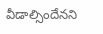వీడాల్సిందేనని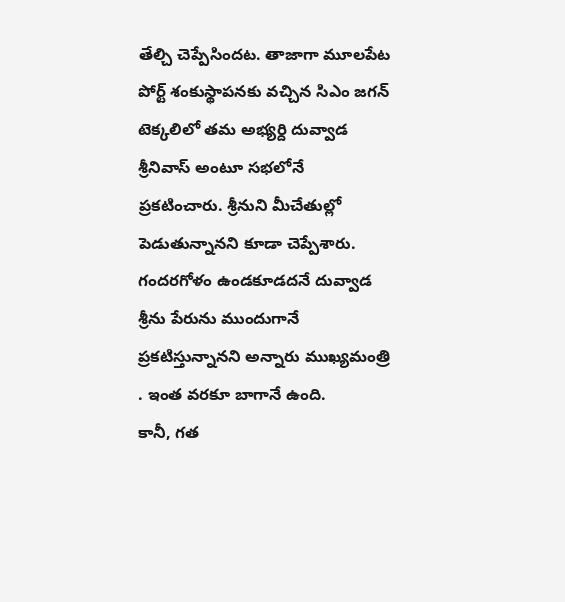తేల్చి చెప్పేసిందట. తాజాగా మూలపేట పోర్ట్ శంకుస్థాపనకు వచ్చిన సిఎం జగన్ టెక్కలిలో తమ అభ్యర్ది దువ్వాడ శ్రీనివాస్ అంటూ సభలోనే ప్రకటించారు. శ్రీనుని మీచేతుల్లో పెడుతున్నానని కూడా చెప్పేశారు. గందరగోళం ఉండకూడదనే దువ్వాడ శ్రీను పేరును ముందుగానే ప్రకటిస్తున్నానని అన్నారు ముఖ్యమంత్రి . ఇంత వరకూ బాగానే ఉంది.
కానీ, గత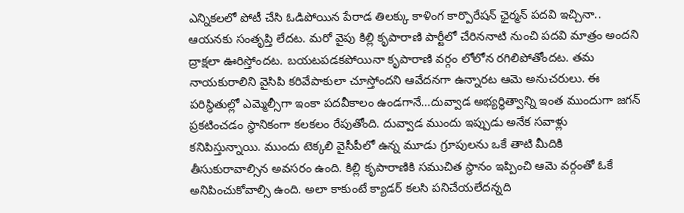ఎన్నికలలో పోటీ చేసి ఓడిపోయిన పేరాడ తిలక్కు కాళింగ కార్పొరేషన్ ఛైర్మన్ పదవి ఇచ్చినా.. ఆయనకు సంతృప్తి లేదట. మరో వైపు కిల్లి కృపారాణి పార్టీలో చేరిననాటి నుంచి పదవి మాత్రం అందని ద్రాక్షలా ఊరిస్తోందట. బయటపడకపోయినా కృపారాణి వర్గం లోలోన రగిలిపోతోందట. తమ నాయకురాలిని వైసిపి కరివేపాకులా చూస్తోందని ఆవేదనగా ఉన్నారట ఆమె అనుచరులు. ఈ పరిస్థితుల్లో ఎమ్మెల్సీగా ఇంకా పదవీకాలం ఉండగానే…దువ్వాడ అభ్యర్థిత్వాన్ని ఇంత ముందుగా జగన్ ప్రకటించడం స్థానికంగా కలకలం రేపుతోంది. దువ్వాడ ముందు ఇప్పుడు అనేక సవాళ్లు కనిపిస్తున్నాయి. ముందు టెక్కలి వైసీపీలో ఉన్న మూడు గ్రూపులను ఒకే తాటి మీదికి తీసుకురావాల్సిన అవసరం ఉంది. కిల్లి కృపారాణికి సముచిత స్థానం ఇప్పించి ఆమె వర్గంతో ఓకే అనిపించుకోవాల్సి ఉంది. అలా కాకుంటే క్యాడర్ కలసి పనిచేయలేదన్నది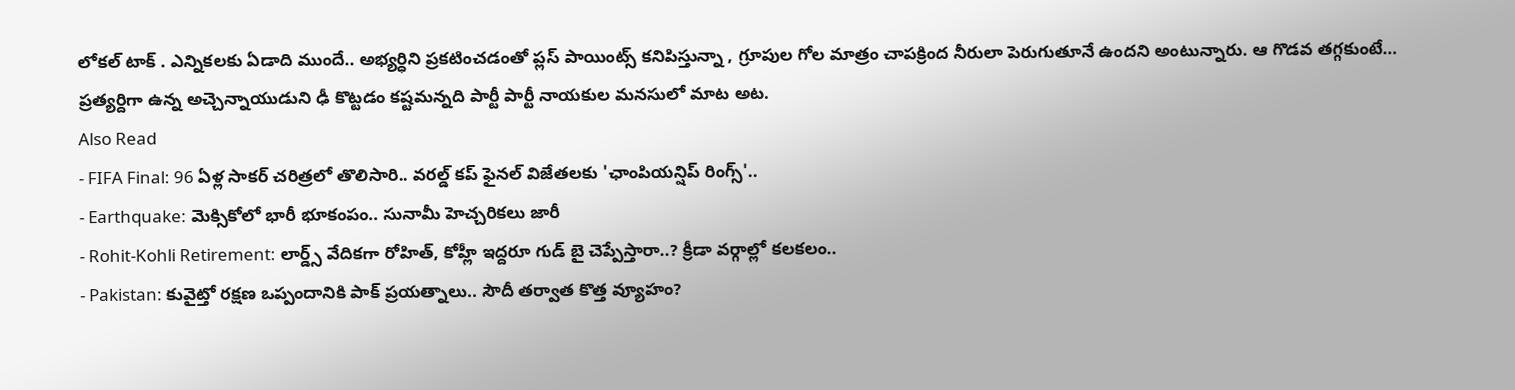లోకల్ టాక్ . ఎన్నికలకు ఏడాది ముందే.. అభ్యర్ధిని ప్రకటించడంతో ప్లస్ పాయింట్స్ కనిపిస్తున్నా , గ్రూపుల గోల మాత్రం చాపక్రింద నీరులా పెరుగుతూనే ఉందని అంటున్నారు. ఆ గొడవ తగ్గకుంటే… ప్రత్యర్దిగా ఉన్న అచ్చెన్నాయుడుని ఢీ కొట్టడం కష్టమన్నది పార్టీ పార్టీ నాయకుల మనసులో మాట అట.
Also Read
- FIFA Final: 96 ఏళ్ల సాకర్ చరిత్రలో తొలిసారి.. వరల్డ్ కప్ ఫైనల్ విజేతలకు 'ఛాంపియన్షిప్ రింగ్స్'..
- Earthquake: మెక్సికోలో భారీ భూకంపం.. సునామీ హెచ్చరికలు జారీ
- Rohit-Kohli Retirement: లార్డ్స్ వేదికగా రోహిత్, కోహ్లీ ఇద్దరూ గుడ్ బై చెప్పేస్తారా..? క్రీడా వర్గాల్లో కలకలం..
- Pakistan: కువైట్తో రక్షణ ఒప్పందానికి పాక్ ప్రయత్నాలు.. సౌదీ తర్వాత కొత్త వ్యూహం?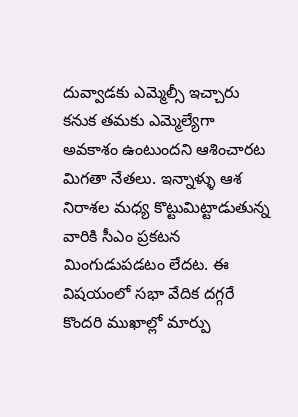దువ్వాడకు ఎమ్మెల్సీ ఇచ్చారు కనుక తమకు ఎమ్మెల్యేగా అవకాశం ఉంటుందని ఆశించారట మిగతా నేతలు. ఇన్నాళ్ళు ఆశ నిరాశల మధ్య కొట్టుమిట్టాడుతున్న వారికి సీఎం ప్రకటన మింగుడుపడటం లేదట. ఈ విషయంలో సభా వేదిక దగ్గరే కొందరి ముఖాల్లో మార్పు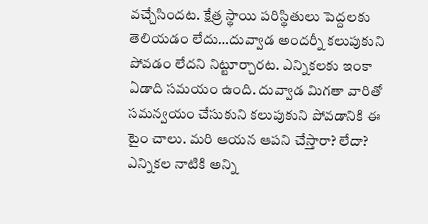వచ్చేసిందట. క్షేత్ర స్థాయి పరిస్థితులు పెద్దలకు తెలియడం లేదు…దువ్వాడ అందర్నీ కలుపుకుని పోవడం లేదని నిట్టూర్చారట. ఎన్నికలకు ఇంకా ఏడాది సమయం ఉంది. దువ్వాడ మిగతా వారితో సమన్వయం చేసుకుని కలుపుకుని పోవడానికి ఈ టైం చాలు. మరి ఆయన ఆపని చేస్తారా? లేదా? ఎన్నికల నాటికి అన్ని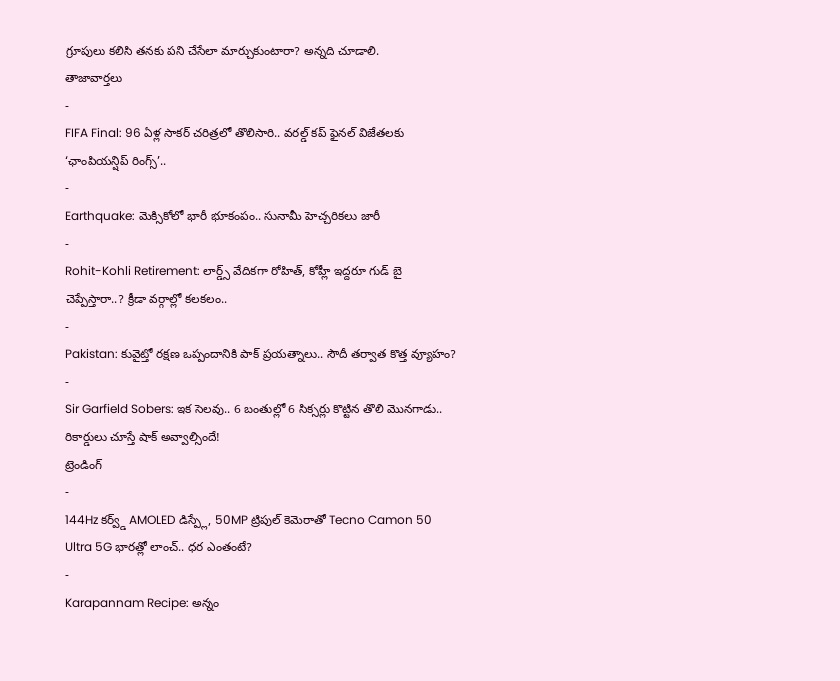గ్రూపులు కలిసి తనకు పని చేసేలా మార్చుకుంటారా? అన్నది చూడాలి.
తాజావార్తలు
-
FIFA Final: 96 ఏళ్ల సాకర్ చరిత్రలో తొలిసారి.. వరల్డ్ కప్ ఫైనల్ విజేతలకు ‘ఛాంపియన్షిప్ రింగ్స్’..
-
Earthquake: మెక్సికోలో భారీ భూకంపం.. సునామీ హెచ్చరికలు జారీ
-
Rohit-Kohli Retirement: లార్డ్స్ వేదికగా రోహిత్, కోహ్లీ ఇద్దరూ గుడ్ బై చెప్పేస్తారా..? క్రీడా వర్గాల్లో కలకలం..
-
Pakistan: కువైట్తో రక్షణ ఒప్పందానికి పాక్ ప్రయత్నాలు.. సౌదీ తర్వాత కొత్త వ్యూహం?
-
Sir Garfield Sobers: ఇక సెలవు.. 6 బంతుల్లో 6 సిక్సర్లు కొట్టిన తొలి మొనగాడు.. రికార్డులు చూస్తే షాక్ అవ్వాల్సిందే!
ట్రెండింగ్
-
144Hz కర్వ్డ్ AMOLED డిస్ప్లే, 50MP ట్రిపుల్ కెమెరాతో Tecno Camon 50 Ultra 5G భారత్లో లాంచ్.. ధర ఎంతంటే?
-
Karapannam Recipe: అన్నం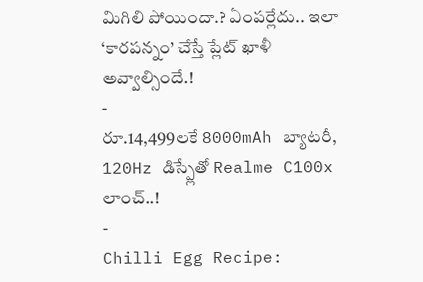మిగిలి పోయిందా.? ఏంపర్లేదు.. ఇలా ‘కారపన్నం’ చేస్తే ప్లేట్ ఖాళీ అవ్వాల్సిందే.!
-
రూ.14,499లకే 8000mAh బ్యాటరీ, 120Hz డిస్ప్లేతో Realme C100x లాంచ్..!
-
Chilli Egg Recipe: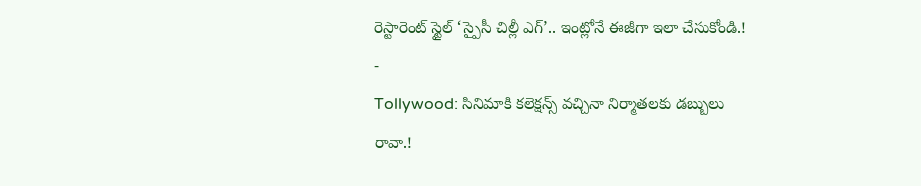రెస్టారెంట్ స్టైల్ ‘స్పైసీ చిల్లీ ఎగ్’.. ఇంట్లోనే ఈజీగా ఇలా చేసుకోండి.!
-
Tollywood: సినిమాకి కలెక్షన్స్ వచ్చినా నిర్మాతలకు డబ్బులు రావా.!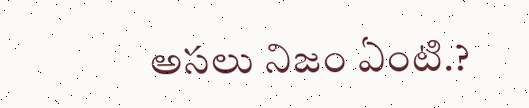అసలు నిజం ఏంటి.?